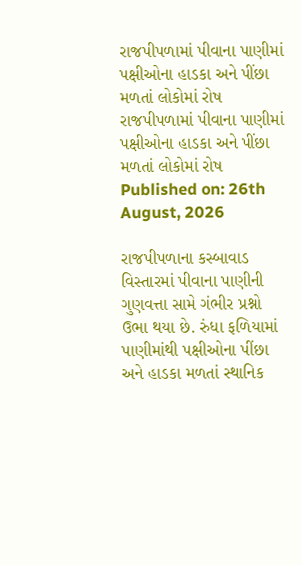રાજપીપળામાં પીવાના પાણીમાં પક્ષીઓના હાડકા અને પીંછા મળતાં લોકોમાં રોષ
રાજપીપળામાં પીવાના પાણીમાં પક્ષીઓના હાડકા અને પીંછા મળતાં લોકોમાં રોષ
Published on: 26th August, 2026

રાજપીપળાના કસ્બાવાડ વિસ્તારમાં પીવાના પાણીની ગુણવત્તા સામે ગંભીર પ્રશ્નો ઉભા થયા છે. રુંધા ફળિયામાં પાણીમાંથી પક્ષીઓના પીંછા અને હાડકા મળતાં સ્થાનિક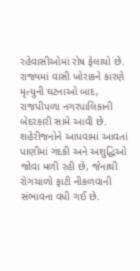રહેવાસીઓમાં રોષ ફેલાયો છે. રાજ્યમાં વાસી ખોરાકને કારણે મૃત્યુની ઘટનાઓ બાદ, રાજપીપળા નગરપાલિકાની બેદરકારી સામે આવી છે. શહેરીજનોને આપવામાં આવતાં પાણીમાં ગંદકી અને અશુદ્ધિઓ જોવા મળી રહી છે, જેનાથી રોગચાળો ફાટી નીકળવાની સંભાવના વધી ગઈ છે.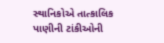સ્થાનિકોએ તાત્કાલિક પાણીની ટાંકીઓની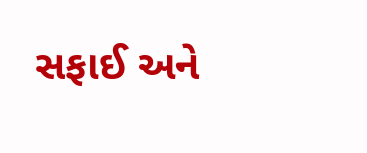સફાઈ અને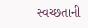સ્વચ્છતાની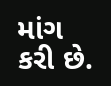માંગ કરી છે.